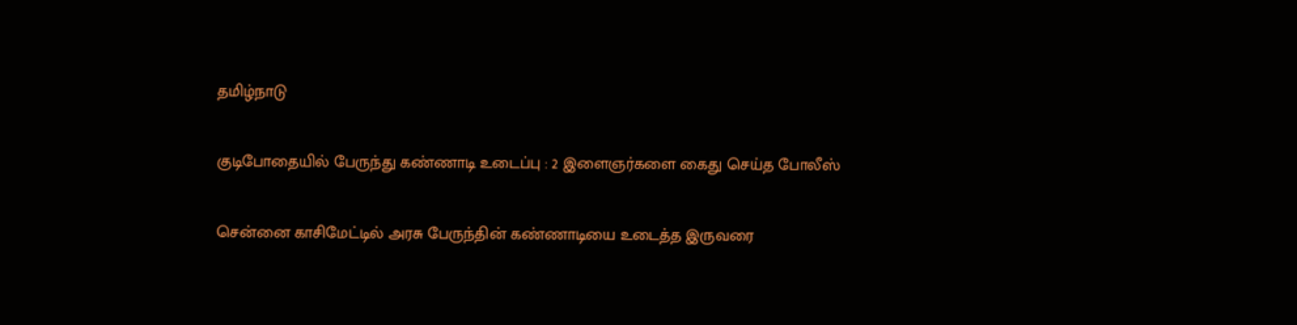தமிழ்நாடு

குடிபோதையில் பேருந்து கண்ணாடி உடைப்பு : 2 இளைஞர்களை கைது செய்த போலீஸ்

சென்னை காசிமேட்டில் அரசு பேருந்தின் கண்ணாடியை உடைத்த இருவரை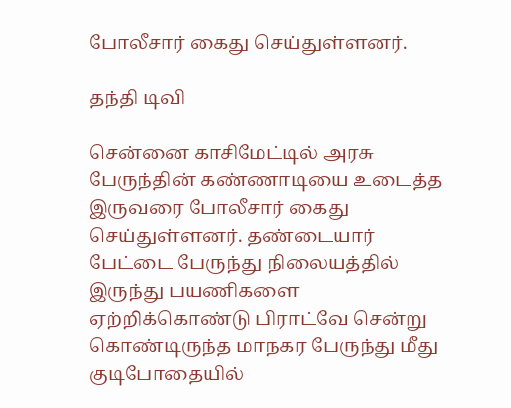போலீசார் கைது செய்துள்ளனர்.

தந்தி டிவி

சென்னை காசிமேட்டில் அரசு பேருந்தின் கண்ணாடியை உடைத்த இருவரை போலீசார் கைது செய்துள்ளனர். தண்டையார் பேட்டை பேருந்து நிலையத்தில் இருந்து பயணிகளை ஏற்றிக்கொண்டு பிராட்வே சென்று கொண்டிருந்த மாநகர பேருந்து மீது குடிபோதையில்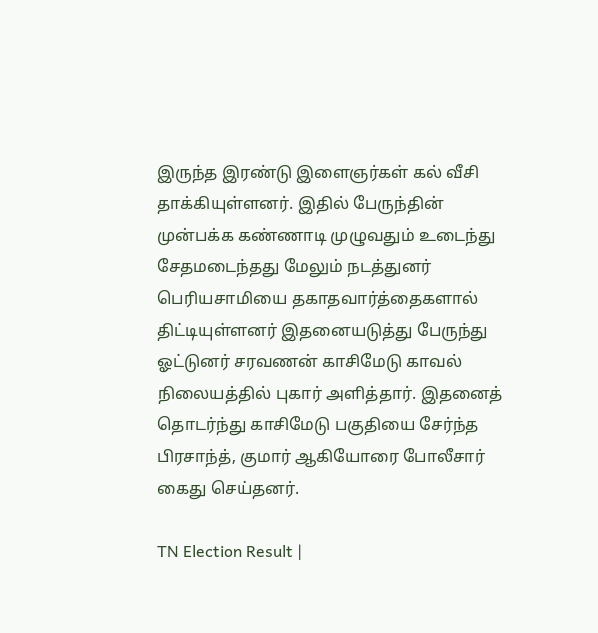இருந்த இரண்டு இளைஞர்கள் கல் வீசி தாக்கியுள்ளனர். இதில் பேருந்தின் முன்பக்க கண்ணாடி முழுவதும் உடைந்து சேதமடைந்தது மேலும் நடத்துனர் பெரியசாமியை தகாதவார்த்தைகளால் திட்டியுள்ளனர் இதனையடுத்து பேருந்து ஓட்டுனர் சரவணன் காசிமேடு காவல் நிலையத்தில் புகார் அளித்தார். இதனைத் தொடர்ந்து காசிமேடு பகுதியை சேர்ந்த பிரசாந்த், குமார் ஆகியோரை போலீசார் கைது செய்தனர்.

TN Election Result |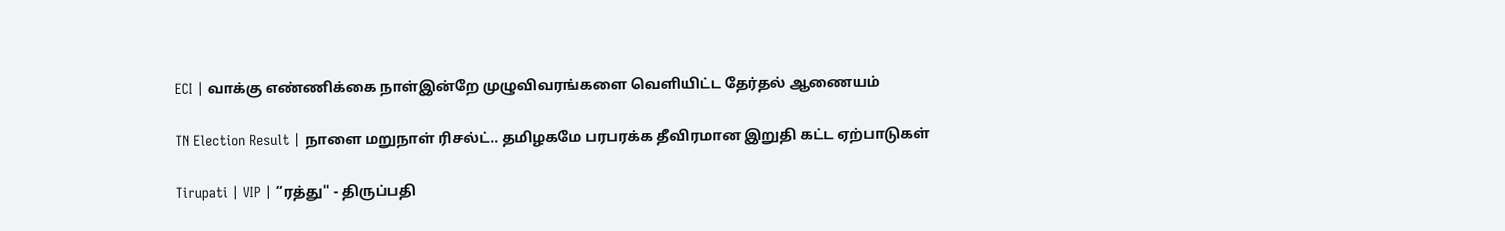ECI | வாக்கு எண்ணிக்கை நாள்இன்றே முழுவிவரங்களை வெளியிட்ட தேர்தல் ஆணையம்

TN Election Result | நாளை மறுநாள் ரிசல்ட்.. தமிழகமே பரபரக்க தீவிரமான இறுதி கட்ட ஏற்பாடுகள்

Tirupati | VIP | “ரத்து'' - திருப்பதி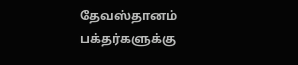தேவஸ்தானம் பக்தர்களுக்கு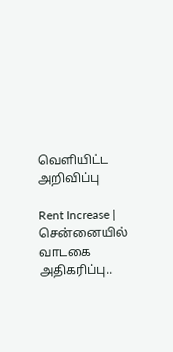வெளியிட்ட அறிவிப்பு

Rent Increase | சென்னையில் வாடகை அதிகரிப்பு..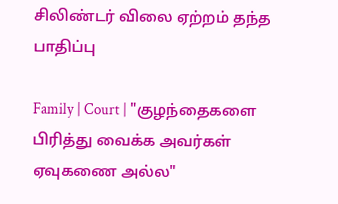சிலிண்டர் விலை ஏற்றம் தந்த பாதிப்பு

Family | Court | "குழந்தைகளை பிரித்து வைக்க அவர்கள் ஏவுகணை அல்ல"